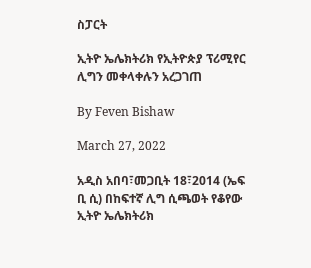ስፓርት

ኢትዮ ኤሌክትሪክ የኢትዮጵያ ፕሪሚየር ሊግን መቀላቀሉን አረጋገጠ

By Feven Bishaw

March 27, 2022

አዲስ አበባ፣መጋቢት 18፣2014 (ኤፍ ቢ ሲ) በከፍተኛ ሊግ ሲጫወት የቆየው ኢትዮ ኤሌክትሪክ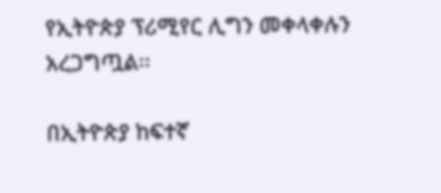የኢትዮጵያ ፕሪሚየር ሊግን መቀላቀሉን አረጋግጧል፡፡

በኢትዮጵያ ከፍተኛ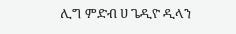ሊግ ምድብ ሀ ጌዲዮ ዲላን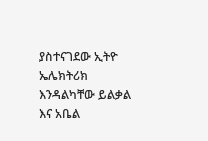ያስተናገደው ኢትዮ ኤሌክትሪክ እንዳልካቸው ይልቃል እና አቤል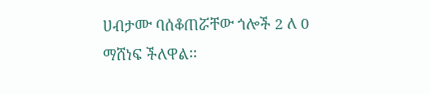ሀብታሙ ባሰቆጠሯቸው ጎሎች 2 ለ 0 ማሸነፍ ችለዋል፡፡